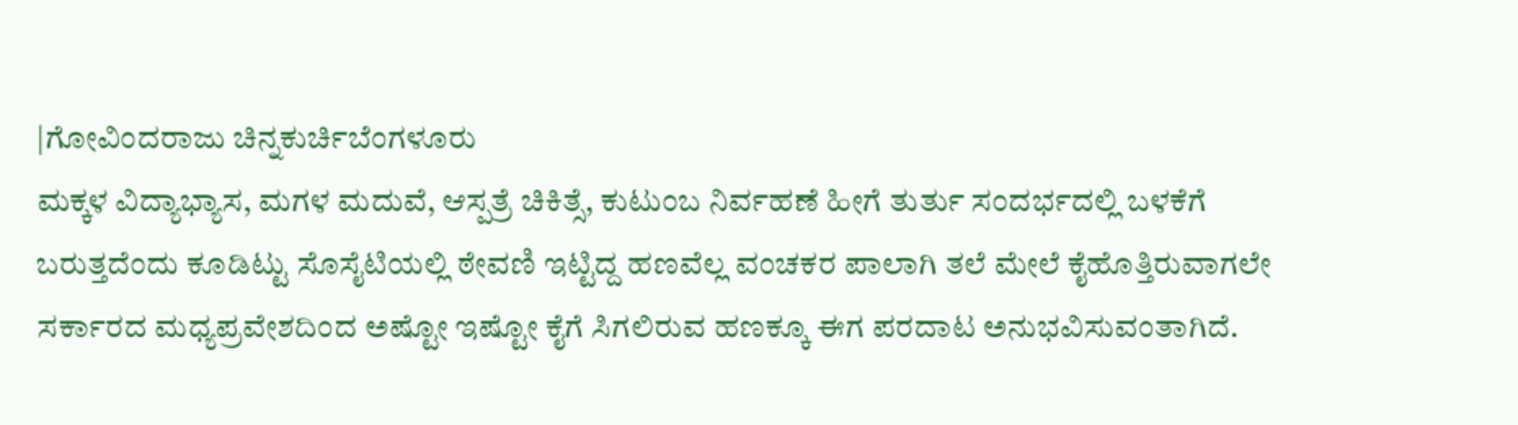|ಗೋವಿಂದರಾಜು ಚಿನ್ನಕುರ್ಚಿಬೆಂಗಳೂರು
ಮಕ್ಕಳ ವಿದ್ಯಾಭ್ಯಾಸ, ಮಗಳ ಮದುವೆ, ಆಸ್ಪತ್ರೆ ಚಿಕಿತ್ಸೆ, ಕುಟುಂಬ ನಿರ್ವಹಣೆ ಹೀಗೆ ತುರ್ತು ಸಂದರ್ಭದಲ್ಲಿ ಬಳಕೆಗೆ ಬರುತ್ತದೆಂದು ಕೂಡಿಟ್ಟು ಸೊಸೈಟಿಯಲ್ಲಿ ಠೇವಣಿ ಇಟ್ಟಿದ್ದ ಹಣವೆಲ್ಲ ವಂಚಕರ ಪಾಲಾಗಿ ತಲೆ ಮೇಲೆ ಕೈಹೊತ್ತಿರುವಾಗಲೇ ಸರ್ಕಾರದ ಮಧ್ಯಪ್ರವೇಶದಿಂದ ಅಷ್ಟೋ ಇಷ್ಟೋ ಕೈಗೆ ಸಿಗಲಿರುವ ಹಣಕ್ಕೂ ಈಗ ಪರದಾಟ ಅನುಭವಿಸುವಂತಾಗಿದೆ.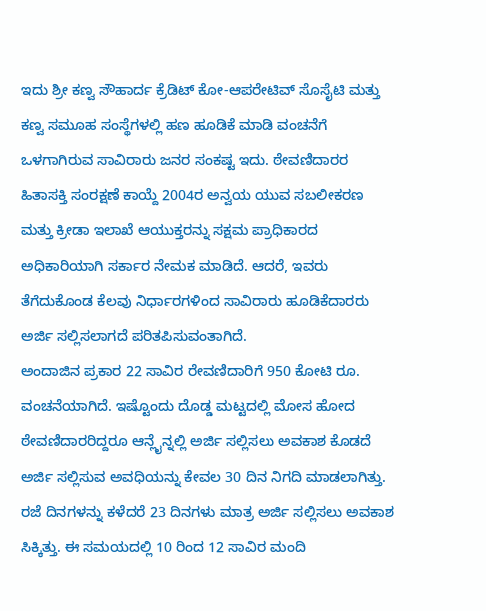ಇದು ಶ್ರೀ ಕಣ್ವ ಸೌಹಾರ್ದ ಕ್ರೆಡಿಟ್ ಕೋ-ಆಪರೇಟಿವ್ ಸೊಸೈಟಿ ಮತ್ತು ಕಣ್ವ ಸಮೂಹ ಸಂಸ್ಥೆಗಳಲ್ಲಿ ಹಣ ಹೂಡಿಕೆ ಮಾಡಿ ವಂಚನೆಗೆ ಒಳಗಾಗಿರುವ ಸಾವಿರಾರು ಜನರ ಸಂಕಷ್ಟ ಇದು. ಠೇವಣಿದಾರರ ಹಿತಾಸಕ್ತಿ ಸಂರಕ್ಷಣೆ ಕಾಯ್ದೆ 2004ರ ಅನ್ವಯ ಯುವ ಸಬಲೀಕರಣ ಮತ್ತು ಕ್ರೀಡಾ ಇಲಾಖೆ ಆಯುಕ್ತರನ್ನು ಸಕ್ಷಮ ಪ್ರಾಧಿಕಾರದ ಅಧಿಕಾರಿಯಾಗಿ ಸರ್ಕಾರ ನೇಮಕ ಮಾಡಿದೆ. ಆದರೆ, ಇವರು ತೆಗೆದುಕೊಂಡ ಕೆಲವು ನಿರ್ಧಾರಗಳಿಂದ ಸಾವಿರಾರು ಹೂಡಿಕೆದಾರರು ಅರ್ಜಿ ಸಲ್ಲಿಸಲಾಗದೆ ಪರಿತಪಿಸುವಂತಾಗಿದೆ.
ಅಂದಾಜಿನ ಪ್ರಕಾರ 22 ಸಾವಿರ ರೇವಣಿದಾರಿಗೆ 950 ಕೋಟಿ ರೂ. ವಂಚನೆಯಾಗಿದೆ. ಇಷ್ಟೊಂದು ದೊಡ್ಡ ಮಟ್ಟದಲ್ಲಿ ಮೋಸ ಹೋದ ಠೇವಣಿದಾರರಿದ್ದರೂ ಆನ್ಲೈನ್ನಲ್ಲಿ ಅರ್ಜಿ ಸಲ್ಲಿಸಲು ಅವಕಾಶ ಕೊಡದೆ ಅರ್ಜಿ ಸಲ್ಲಿಸುವ ಅವಧಿಯನ್ನು ಕೇವಲ 30 ದಿನ ನಿಗದಿ ಮಾಡಲಾಗಿತ್ತು. ರಜೆ ದಿನಗಳನ್ನು ಕಳೆದರೆ 23 ದಿನಗಳು ಮಾತ್ರ ಅರ್ಜಿ ಸಲ್ಲಿಸಲು ಅವಕಾಶ ಸಿಕ್ಕಿತ್ತು. ಈ ಸಮಯದಲ್ಲಿ 10 ರಿಂದ 12 ಸಾವಿರ ಮಂದಿ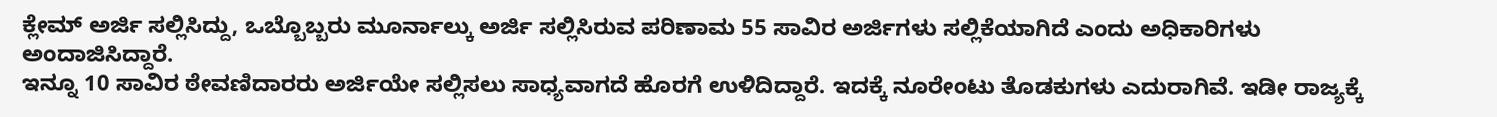ಕ್ಲೇಮ್ ಅರ್ಜಿ ಸಲ್ಲಿಸಿದ್ದು, ಒಬ್ಬೊಬ್ಬರು ಮೂರ್ನಾಲ್ಕು ಅರ್ಜಿ ಸಲ್ಲಿಸಿರುವ ಪರಿಣಾಮ 55 ಸಾವಿರ ಅರ್ಜಿಗಳು ಸಲ್ಲಿಕೆಯಾಗಿದೆ ಎಂದು ಅಧಿಕಾರಿಗಳು ಅಂದಾಜಿಸಿದ್ದಾರೆ.
ಇನ್ನೂ 10 ಸಾವಿರ ಠೇವಣಿದಾರರು ಅರ್ಜಿಯೇ ಸಲ್ಲಿಸಲು ಸಾಧ್ಯವಾಗದೆ ಹೊರಗೆ ಉಳಿದಿದ್ದಾರೆ. ಇದಕ್ಕೆ ನೂರೇಂಟು ತೊಡಕುಗಳು ಎದುರಾಗಿವೆ. ಇಡೀ ರಾಜ್ಯಕ್ಕೆ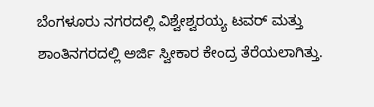ಬೆಂಗಳೂರು ನಗರದಲ್ಲಿ ವಿಶ್ವೇಶ್ವರಯ್ಯ ಟವರ್ ಮತ್ತು ಶಾಂತಿನಗರದಲ್ಲಿ ಅರ್ಜಿ ಸ್ವೀಕಾರ ಕೇಂದ್ರ ತೆರೆಯಲಾಗಿತ್ತು.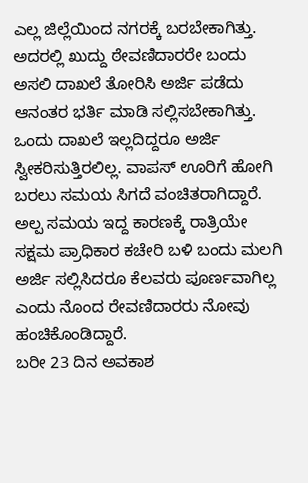ಎಲ್ಲ ಜಿಲ್ಲೆಯಿಂದ ನಗರಕ್ಕೆ ಬರಬೇಕಾಗಿತ್ತು. ಅದರಲ್ಲಿ ಖುದ್ದು ಠೇವಣಿದಾರರೇ ಬಂದು ಅಸಲಿ ದಾಖಲೆ ತೋರಿಸಿ ಅರ್ಜಿ ಪಡೆದು ಆನಂತರ ಭರ್ತಿ ಮಾಡಿ ಸಲ್ಲಿಸಬೇಕಾಗಿತ್ತು.
ಒಂದು ದಾಖಲೆ ಇಲ್ಲದಿದ್ದರೂ ಅರ್ಜಿ ಸ್ವೀಕರಿಸುತ್ತಿರಲಿಲ್ಲ. ವಾಪಸ್ ಊರಿಗೆ ಹೋಗಿ ಬರಲು ಸಮಯ ಸಿಗದೆ ವಂಚಿತರಾಗಿದ್ದಾರೆ. ಅಲ್ಪ ಸಮಯ ಇದ್ದ ಕಾರಣಕ್ಕೆ ರಾತ್ರಿಯೇ ಸಕ್ಷಮ ಪ್ರಾಧಿಕಾರ ಕಚೇರಿ ಬಳಿ ಬಂದು ಮಲಗಿ ಅರ್ಜಿ ಸಲ್ಲಿಸಿದರೂ ಕೆಲವರು ಪೂರ್ಣವಾಗಿಲ್ಲ ಎಂದು ನೊಂದ ರೇವಣಿದಾರರು ನೋವು ಹಂಚಿಕೊಂಡಿದ್ದಾರೆ.
ಬರೀ 23 ದಿನ ಅವಕಾಶ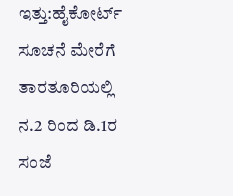ಇತ್ತು:ಹೈಕೋರ್ಟ್ ಸೂಚನೆ ಮೇರೆಗೆ ತಾರತೂರಿಯಲ್ಲಿ ನ.2 ರಿಂದ ಡಿ.1ರ ಸಂಜೆ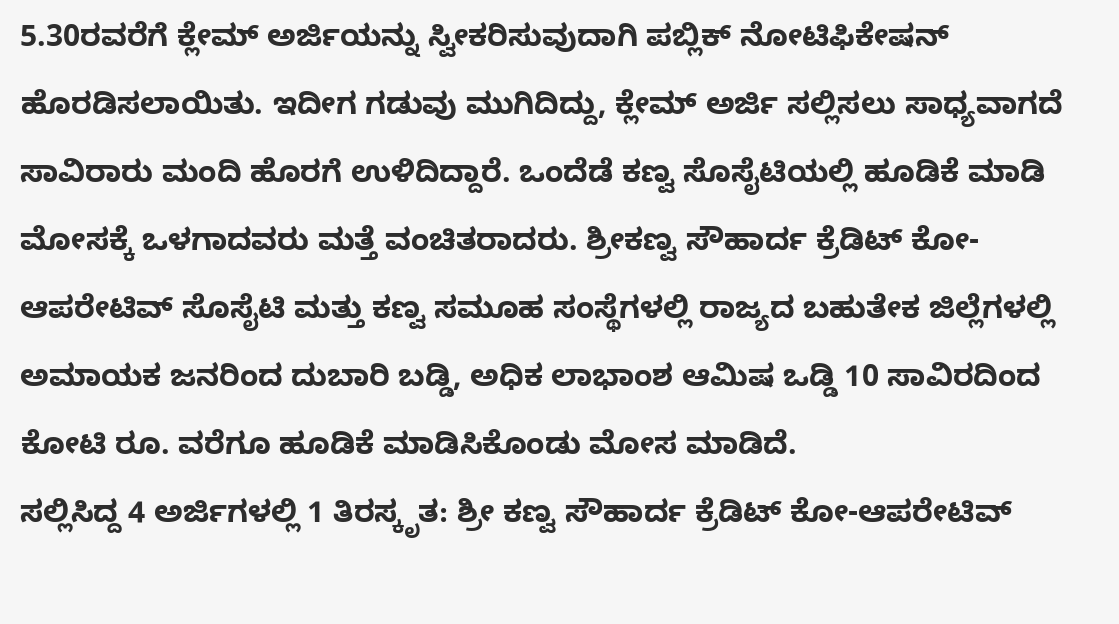5.30ರವರೆಗೆ ಕ್ಲೇಮ್ ಅರ್ಜಿಯನ್ನು ಸ್ವೀಕರಿಸುವುದಾಗಿ ಪಬ್ಲಿಕ್ ನೋಟಿಫಿಕೇಷನ್ ಹೊರಡಿಸಲಾಯಿತು. ಇದೀಗ ಗಡುವು ಮುಗಿದಿದ್ದು, ಕ್ಲೇಮ್ ಅರ್ಜಿ ಸಲ್ಲಿಸಲು ಸಾಧ್ಯವಾಗದೆ ಸಾವಿರಾರು ಮಂದಿ ಹೊರಗೆ ಉಳಿದಿದ್ದಾರೆ. ಒಂದೆಡೆ ಕಣ್ವ ಸೊಸೈಟಿಯಲ್ಲಿ ಹೂಡಿಕೆ ಮಾಡಿ ಮೋಸಕ್ಕೆ ಒಳಗಾದವರು ಮತ್ತೆ ವಂಚಿತರಾದರು. ಶ್ರೀಕಣ್ವ ಸೌಹಾರ್ದ ಕ್ರೆಡಿಟ್ ಕೋ-ಆಪರೇಟಿವ್ ಸೊಸೈಟಿ ಮತ್ತು ಕಣ್ವ ಸಮೂಹ ಸಂಸ್ಥೆಗಳಲ್ಲಿ ರಾಜ್ಯದ ಬಹುತೇಕ ಜಿಲ್ಲೆಗಳಲ್ಲಿ ಅಮಾಯಕ ಜನರಿಂದ ದುಬಾರಿ ಬಡ್ಡಿ, ಅಧಿಕ ಲಾಭಾಂಶ ಆಮಿಷ ಒಡ್ಡಿ 10 ಸಾವಿರದಿಂದ ಕೋಟಿ ರೂ. ವರೆಗೂ ಹೂಡಿಕೆ ಮಾಡಿಸಿಕೊಂಡು ಮೋಸ ಮಾಡಿದೆ.
ಸಲ್ಲಿಸಿದ್ದ 4 ಅರ್ಜಿಗಳಲ್ಲಿ 1 ತಿರಸ್ಕೃತ: ಶ್ರೀ ಕಣ್ವ ಸೌಹಾರ್ದ ಕ್ರೆಡಿಟ್ ಕೋ-ಆಪರೇಟಿವ್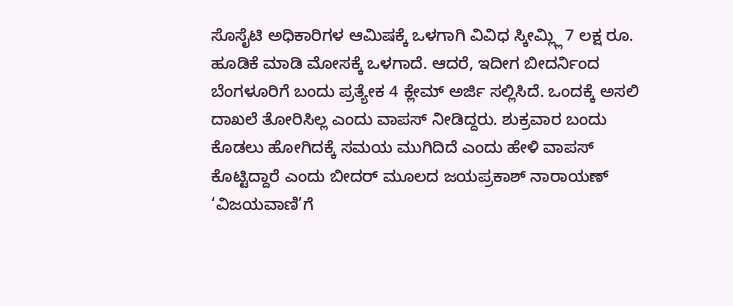ಸೊಸೈಟಿ ಅಧಿಕಾರಿಗಳ ಆಮಿಷಕ್ಕೆ ಒಳಗಾಗಿ ವಿವಿಧ ಸ್ಕೀಮ್ಲ್ಲಿ 7 ಲಕ್ಷ ರೂ. ಹೂಡಿಕೆ ಮಾಡಿ ಮೋಸಕ್ಕೆ ಒಳಗಾದೆ. ಆದರೆ, ಇದೀಗ ಬೀದರ್ನಿಂದ ಬೆಂಗಳೂರಿಗೆ ಬಂದು ಪ್ರತ್ಯೇಕ 4 ಕ್ಲೇಮ್ ಅರ್ಜಿ ಸಲ್ಲಿಸಿದೆ. ಒಂದಕ್ಕೆ ಅಸಲಿ ದಾಖಲೆ ತೋರಿಸಿಲ್ಲ ಎಂದು ವಾಪಸ್ ನೀಡಿದ್ದರು. ಶುಕ್ರವಾರ ಬಂದು ಕೊಡಲು ಹೋಗಿದಕ್ಕೆ ಸಮಯ ಮುಗಿದಿದೆ ಎಂದು ಹೇಳಿ ವಾಪಸ್ ಕೊಟ್ಟಿದ್ದಾರೆ ಎಂದು ಬೀದರ್ ಮೂಲದ ಜಯಪ್ರಕಾಶ್ ನಾರಾಯಣ್ ‘ವಿಜಯವಾಣಿ’ಗೆ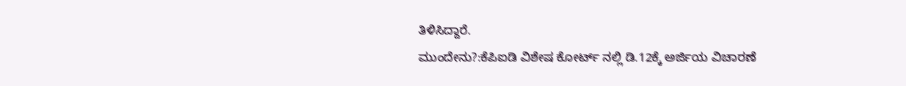ತಿಳಿಸಿದ್ದಾರೆ.
ಮುಂದೇನು?:ಕೆಪಿಐಡಿ ವಿಶೇಷ ಕೋರ್ಟ್ ನಲ್ಲಿ ಡಿ.12ಕ್ಕೆ ಅರ್ಜಿಯ ವಿಚಾರಣೆ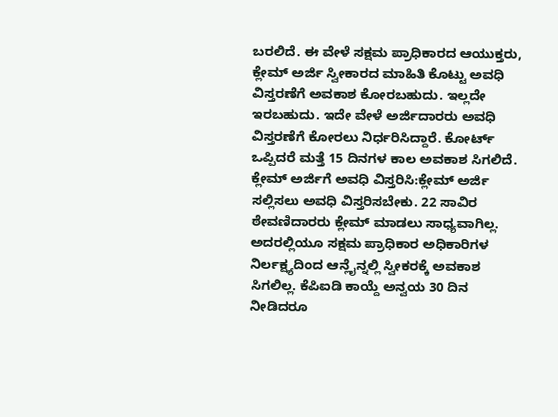ಬರಲಿದೆ. ಈ ವೇಳೆ ಸಕ್ಷಮ ಪ್ರಾಧಿಕಾರದ ಆಯುಕ್ತರು, ಕ್ಲೇಮ್ ಅರ್ಜಿ ಸ್ವೀಕಾರದ ಮಾಹಿತಿ ಕೊಟ್ಟು ಅವಧಿ ವಿಸ್ತರಣೆಗೆ ಅವಕಾಶ ಕೋರಬಹುದು. ಇಲ್ಲದೇ ಇರಬಹುದು. ಇದೇ ವೇಳೆ ಅರ್ಜಿದಾರರು ಅವಧಿ ವಿಸ್ತರಣೆಗೆ ಕೋರಲು ನಿರ್ಧರಿಸಿದ್ದಾರೆ. ಕೋರ್ಟ್ ಒಪ್ಪಿದರೆ ಮತ್ತೆ 15 ದಿನಗಳ ಕಾಲ ಅವಕಾಶ ಸಿಗಲಿದೆ.
ಕ್ಲೇಮ್ ಅರ್ಜಿಗೆ ಅವಧಿ ವಿಸ್ತರಿಸಿ:ಕ್ಲೇಮ್ ಅರ್ಜಿ ಸಲ್ಲಿಸಲು ಅವಧಿ ವಿಸ್ತರಿಸಬೇಕು. 22 ಸಾವಿರ ಠೇವಣಿದಾರರು ಕ್ಲೇಮ್ ಮಾಡಲು ಸಾಧ್ಯವಾಗಿಲ್ಲ. ಅದರಲ್ಲಿಯೂ ಸಕ್ಷಮ ಪ್ರಾಧಿಕಾರ ಅಧಿಕಾರಿಗಳ ನಿರ್ಲಕ್ಷ್ಯದಿಂದ ಆನ್ಲೈನ್ನಲ್ಲಿ ಸ್ವೀಕರಕ್ಕೆ ಅವಕಾಶ ಸಿಗಲಿಲ್ಲ. ಕೆಪಿಐಡಿ ಕಾಯ್ದೆ ಅನ್ವಯ 30 ದಿನ ನೀಡಿದರೂ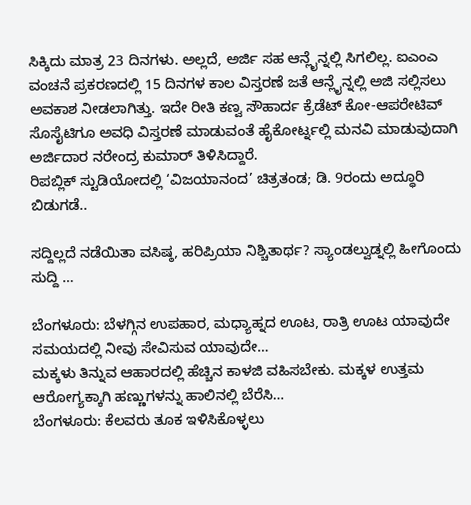ಸಿಕ್ಕಿದು ಮಾತ್ರ 23 ದಿನಗಳು. ಅಲ್ಲದೆ, ಅರ್ಜಿ ಸಹ ಆನ್ಲೈನ್ನಲ್ಲಿ ಸಿಗಲಿಲ್ಲ. ಐಎಂಎ ವಂಚನೆ ಪ್ರಕರಣದಲ್ಲಿ 15 ದಿನಗಳ ಕಾಲ ವಿಸ್ತರಣೆ ಜತೆ ಆನ್ಲೈನ್ನಲ್ಲಿ ಅಜಿ ಸಲ್ಲಿಸಲು ಅವಕಾಶ ನೀಡಲಾಗಿತ್ತು. ಇದೇ ರೀತಿ ಕಣ್ವ ಸೌಹಾರ್ದ ಕ್ರೆಡೆಟ್ ಕೋ-ಆಪರೇಟಿವ್ ಸೊಸೈಟಿಗೂ ಅವಧಿ ವಿಸ್ತರಣೆ ಮಾಡುವಂತೆ ಹೈಕೋರ್ಟ್ನಲ್ಲಿ ಮನವಿ ಮಾಡುವುದಾಗಿ ಅರ್ಜಿದಾರ ನರೇಂದ್ರ ಕುಮಾರ್ ತಿಳಿಸಿದ್ದಾರೆ.
ರಿಪಬ್ಲಿಕ್ ಸ್ಟುಡಿಯೋದಲ್ಲಿ ‘ವಿಜಯಾನಂದ’ ಚಿತ್ರತಂಡ; ಡಿ. 9ರಂದು ಅದ್ಧೂರಿ ಬಿಡುಗಡೆ..

ಸದ್ದಿಲ್ಲದೆ ನಡೆಯಿತಾ ವಸಿಷ್ಠ, ಹರಿಪ್ರಿಯಾ ನಿಶ್ಚಿತಾರ್ಥ? ಸ್ಯಾಂಡಲ್ವುಡ್ನಲ್ಲಿ ಹೀಗೊಂದು ಸುದ್ದಿ …

ಬೆಂಗಳೂರು: ಬೆಳಗ್ಗಿನ ಉಪಹಾರ, ಮಧ್ಯಾಹ್ನದ ಊಟ, ರಾತ್ರಿ ಊಟ ಯಾವುದೇ ಸಮಯದಲ್ಲಿ ನೀವು ಸೇವಿಸುವ ಯಾವುದೇ…
ಮಕ್ಕಳು ತಿನ್ನುವ ಆಹಾರದಲ್ಲಿ ಹೆಚ್ಚಿನ ಕಾಳಜಿ ವಹಿಸಬೇಕು. ಮಕ್ಕಳ ಉತ್ತಮ ಆರೋಗ್ಯಕ್ಕಾಗಿ ಹಣ್ಣುಗಳನ್ನು ಹಾಲಿನಲ್ಲಿ ಬೆರೆಸಿ…
ಬೆಂಗಳೂರು: ಕೆಲವರು ತೂಕ ಇಳಿಸಿಕೊಳ್ಳಲು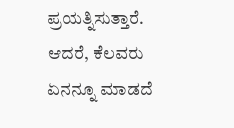ಪ್ರಯತ್ನಿಸುತ್ತಾರೆ. ಆದರೆ, ಕೆಲವರು ಏನನ್ನೂ ಮಾಡದೆ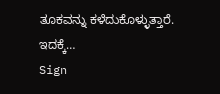ತೂಕವನ್ನು ಕಳೆದುಕೊಳ್ಳುತ್ತಾರೆ. ಇದಕ್ಕೆ…
Sign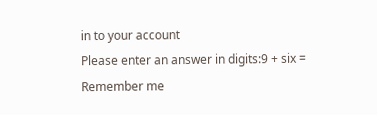in to your account
Please enter an answer in digits:9 + six =
Remember me